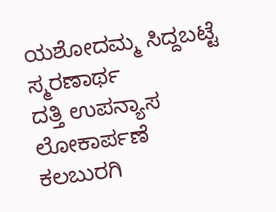ಯಶೋದಮ್ಮ ಸಿದ್ದಬಟ್ಟೆ ಸ್ಮರಣಾರ್ಥ
ದತ್ತಿ ಉಪನ್ಯಾಸ ಲೋಕಾರ್ಪಣೆ
ಕಲಬುರಗಿ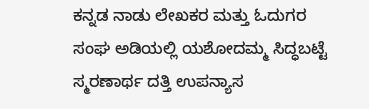ಕನ್ನಡ ನಾಡು ಲೇಖಕರ ಮತ್ತು ಓದುಗರ ಸಂಘ ಅಡಿಯಲ್ಲಿ ಯಶೋದಮ್ಮ ಸಿದ್ಧಬಟ್ಟೆ ಸ್ಮರಣಾರ್ಥ ದತ್ತಿ ಉಪನ್ಯಾಸ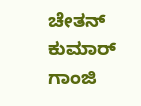ಚೇತನ್ ಕುಮಾರ್ ಗಾಂಜಿ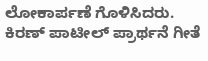ಲೋಕಾರ್ಪಣೆ ಗೊಳಿಸಿದರು. ಕಿರಣ್ ಪಾಟೀಲ್ ಪ್ರಾರ್ಥನೆ ಗೀತೆ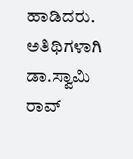ಹಾಡಿದರು. ಅತಿಥಿಗಳಾಗಿ ಡಾ.ಸ್ವಾಮಿ ರಾವ್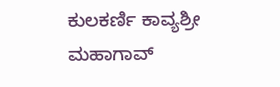ಕುಲಕರ್ಣಿ ಕಾವ್ಯಶ್ರೀ ಮಹಾಗಾವ್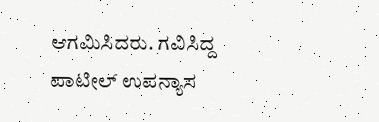ಆಗಮಿಸಿದರು. ಗವಿಸಿದ್ದ ಪಾಟೀಲ್ ಉಪನ್ಯಾಸ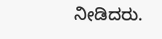ನೀಡಿದರು.